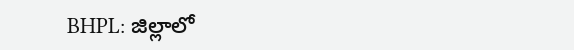BHPL: జిల్లాలో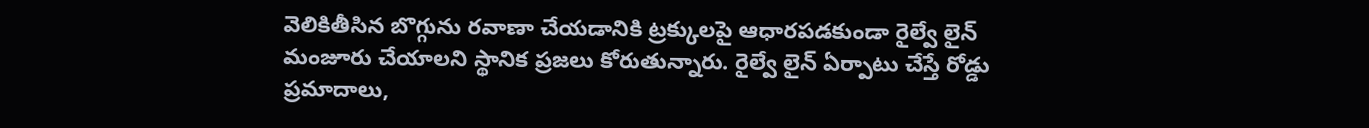వెలికితీసిన బొగ్గును రవాణా చేయడానికి ట్రక్కులపై ఆధారపడకుండా రైల్వే లైన్ మంజూరు చేయాలని స్థానిక ప్రజలు కోరుతున్నారు. రైల్వే లైన్ ఏర్పాటు చేస్తే రోడ్డు ప్రమాదాలు,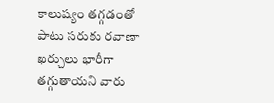కాలుష్యం తగ్గడంతో పాటు సరుకు రవాణా ఖర్చులు భారీగా తగ్గుతాయని వారు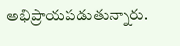అభిప్రాయపడుతున్నారు.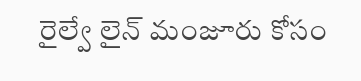రైల్వే లైన్ మంజూరు కోసం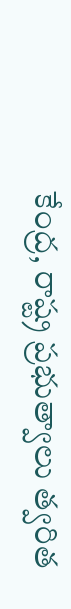కేంద్ర, రాష్ట్ర ప్రభుత్వాలు త్వరిత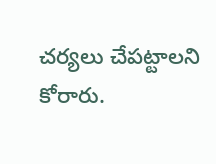చర్యలు చేపట్టాలని కోరారు.